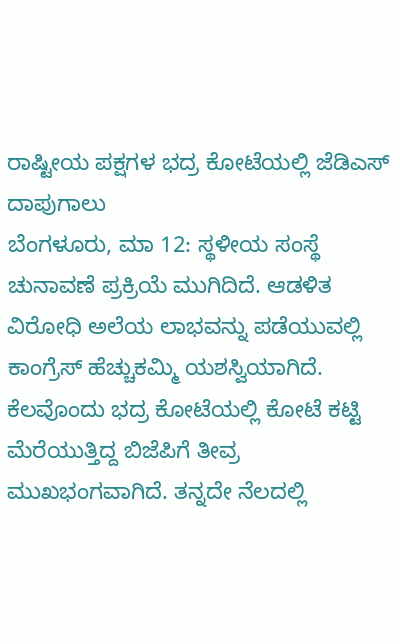ರಾಷ್ಟೀಯ ಪಕ್ಷಗಳ ಭದ್ರ ಕೋಟೆಯಲ್ಲಿ ಜೆಡಿಎಸ್ ದಾಪುಗಾಲು
ಬೆಂಗಳೂರು, ಮಾ 12: ಸ್ಥಳೀಯ ಸಂಸ್ಥೆ ಚುನಾವಣೆ ಪ್ರಕ್ರಿಯೆ ಮುಗಿದಿದೆ. ಆಡಳಿತ ವಿರೋಧಿ ಅಲೆಯ ಲಾಭವನ್ನು ಪಡೆಯುವಲ್ಲಿ ಕಾಂಗ್ರೆಸ್ ಹೆಚ್ಚುಕಮ್ಮಿ ಯಶಸ್ವಿಯಾಗಿದೆ.
ಕೆಲವೊಂದು ಭದ್ರ ಕೋಟೆಯಲ್ಲಿ ಕೋಟೆ ಕಟ್ಟಿ ಮೆರೆಯುತ್ತಿದ್ದ ಬಿಜೆಪಿಗೆ ತೀವ್ರ ಮುಖಭಂಗವಾಗಿದೆ. ತನ್ನದೇ ನೆಲದಲ್ಲಿ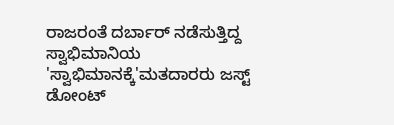ರಾಜರಂತೆ ದರ್ಬಾರ್ ನಡೆಸುತ್ತಿದ್ದ ಸ್ವಾಭಿಮಾನಿಯ 'ಸ್ವಾಭಿಮಾನಕ್ಕೆ'ಮತದಾರರು ಜಸ್ಟ್ ಡೋಂಟ್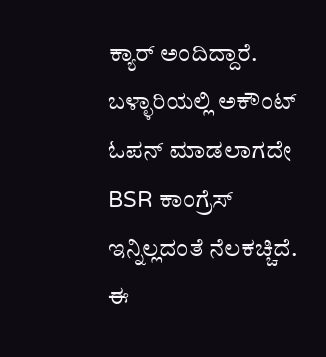ಕ್ಯಾರ್ ಅಂದಿದ್ದಾರೆ. ಬಳ್ಳಾರಿಯಲ್ಲಿ ಅಕೌಂಟ್ ಓಪನ್ ಮಾಡಲಾಗದೇ BSR ಕಾಂಗ್ರೆಸ್ ಇನ್ನಿಲ್ಲದಂತೆ ನೆಲಕಚ್ಚಿದೆ.
ಈ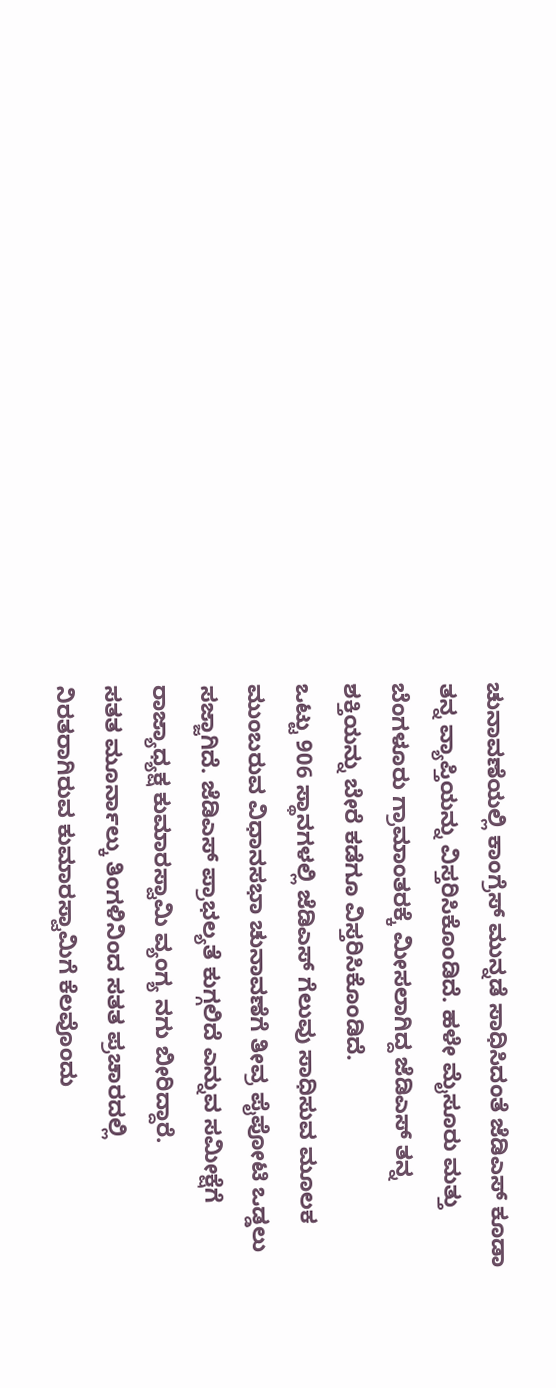ಚುನಾವಣೆಯಲ್ಲಿ ಕಾಂಗ್ರೆಸ್ ಮುನ್ನಡೆ ಸಾಧಿಸಿದಂತೆ ಜೆಡಿಎಸ್ ಕೂಡಾ ತನ್ನ ವ್ಯಾಪ್ತಿಯನ್ನು ವಿಸ್ತರಿಸಿಕೊಂಡಿದೆ. ಹಳೇ ಮೈಸೂರು ಮತ್ತು ಬೆಂಗಳೂರು ಗ್ರಾಮಾಂತರಕ್ಕೆ ಮೀಸಲಾಗಿದ್ದ ಜೆಡಿಎಸ್ ತನ್ನ ಶಕ್ತಿಯನ್ನು ಬೇರೆ ಕಡೆಗೂ ವಿಸ್ತರಿಸಿಕೊಂಡಿದೆ.
ಒಟ್ಟು 906 ಸ್ಥಾನಗಳಲ್ಲಿ ಜೆಡಿಎಸ್ ಗೆಲುವು ಸಾಧಿಸುವ ಮೂಲಕ ಮುಂಬರುವ ವಿಧಾನಸಭಾ ಚುನಾವಣೆಗೆ ತೀವ್ರ ಪೈಪೋಟಿ ಒಡ್ಡಲು ಸಜ್ಜಾಗಿದೆ. ಜೆಡಿಎಸ್ ಪ್ರಾಭಲ್ಯತೆ ಕುಗ್ಗಲಿದೆ ಎನ್ನುವ ಸಮೀಕ್ಷೆಗೆ ರಾಜ್ಯಾಧ್ಯಕ್ಷ ಕುಮಾರಸ್ವಾಮಿ ವ್ಯಂಗ್ಯ ನಗು ಬೀರಿದ್ದಾರೆ.
ಸತತ ಮೂರ್ನಾಲ್ಕು ತಿಂಗಳಿನಿಂದ ಸತತ ಪ್ರಚಾರದಲ್ಲಿ ನಿರತರಾಗಿರುವ ಕುಮಾರಸ್ವಾಮಿಗೆ ಕೆಲವೊಂದು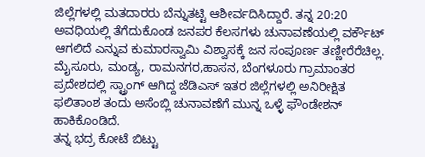ಜಿಲ್ಲೆಗಳಲ್ಲಿ ಮತದಾರರು ಬೆನ್ನುತಟ್ಟಿ ಆಶೀರ್ವದಿಸಿದ್ದಾರೆ. ತನ್ನ 20:20 ಅವಧಿಯಲ್ಲಿ ತೆಗೆದುಕೊಂಡ ಜನಪರ ಕೆಲಸಗಳು ಚುನಾವಣೆಯಲ್ಲಿ ವರ್ಕೌಟ್ ಆಗಲಿದೆ ಎನ್ನುವ ಕುಮಾರಸ್ವಾಮಿ ವಿಶ್ವಾಸಕ್ಕೆ ಜನ ಸಂಪೂರ್ಣ ತಣ್ಣೀರೆರೆಚಿಲ್ಲ.
ಮೈಸೂರು, ಮಂಡ್ಯ, ರಾಮನಗರ,ಹಾಸನ, ಬೆಂಗಳೂರು ಗ್ರಾಮಾಂತರ ಪ್ರದೇಶದಲ್ಲಿ ಸ್ಟ್ರಾಂಗ್ ಆಗಿದ್ದ ಜೆಡಿಎಸ್ ಇತರ ಜಿಲ್ಲೆಗಳಲ್ಲಿ ಅನಿರೀಕ್ಷಿತ ಫಲಿತಾಂಶ ತಂದು ಅಸೆಂಬ್ಲಿ ಚುನಾವಣೆಗೆ ಮುನ್ನ ಒಳ್ಳೆ ಫೌಂಡೇಶನ್ ಹಾಕಿಕೊಂಡಿದೆ.
ತನ್ನ ಭದ್ರ ಕೋಟೆ ಬಿಟ್ಟು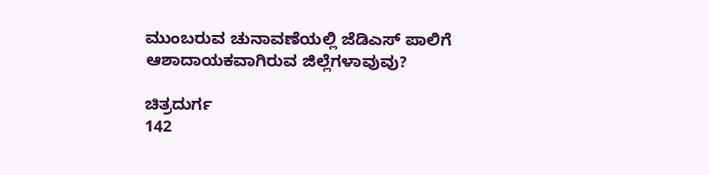ಮುಂಬರುವ ಚುನಾವಣೆಯಲ್ಲಿ ಜೆಡಿಎಸ್ ಪಾಲಿಗೆ ಆಶಾದಾಯಕವಾಗಿರುವ ಜಿಲ್ಲೆಗಳಾವುವು?

ಚಿತ್ರದುರ್ಗ
142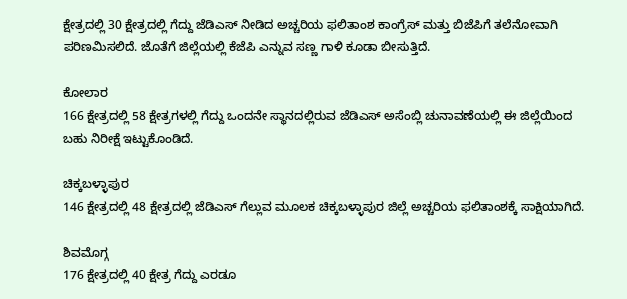ಕ್ಷೇತ್ರದಲ್ಲಿ 30 ಕ್ಷೇತ್ರದಲ್ಲಿ ಗೆದ್ದು ಜೆಡಿಎಸ್ ನೀಡಿದ ಅಚ್ಚರಿಯ ಫಲಿತಾಂಶ ಕಾಂಗ್ರೆಸ್ ಮತ್ತು ಬಿಜೆಪಿಗೆ ತಲೆನೋವಾಗಿ ಪರಿಣಮಿಸಲಿದೆ. ಜೊತೆಗೆ ಜಿಲ್ಲೆಯಲ್ಲಿ ಕೆಜೆಪಿ ಎನ್ನುವ ಸಣ್ಣ ಗಾಳಿ ಕೂಡಾ ಬೀಸುತ್ತಿದೆ.

ಕೋಲಾರ
166 ಕ್ಷೇತ್ರದಲ್ಲಿ 58 ಕ್ಷೇತ್ರಗಳಲ್ಲಿ ಗೆದ್ದು ಒಂದನೇ ಸ್ಥಾನದಲ್ಲಿರುವ ಜೆಡಿಎಸ್ ಅಸೆಂಬ್ಲಿ ಚುನಾವಣೆಯಲ್ಲಿ ಈ ಜಿಲ್ಲೆಯಿಂದ ಬಹು ನಿರೀಕ್ಷೆ ಇಟ್ಟುಕೊಂಡಿದೆ.

ಚಿಕ್ಕಬಳ್ಳಾಪುರ
146 ಕ್ಷೇತ್ರದಲ್ಲಿ 48 ಕ್ಷೇತ್ರದಲ್ಲಿ ಜೆಡಿಎಸ್ ಗೆಲ್ಲುವ ಮೂಲಕ ಚಿಕ್ಕಬಳ್ಳಾಪುರ ಜಿಲ್ಲೆ ಅಚ್ಚರಿಯ ಫಲಿತಾಂಶಕ್ಕೆ ಸಾಕ್ಷಿಯಾಗಿದೆ.

ಶಿವಮೊಗ್ಗ
176 ಕ್ಷೇತ್ರದಲ್ಲಿ 40 ಕ್ಷೇತ್ರ ಗೆದ್ದು ಎರಡೂ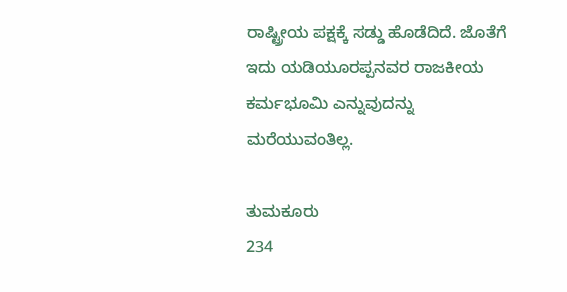ರಾಷ್ಟ್ರೀಯ ಪಕ್ಷಕ್ಕೆ ಸಡ್ಡು ಹೊಡೆದಿದೆ. ಜೊತೆಗೆ ಇದು ಯಡಿಯೂರಪ್ಪನವರ ರಾಜಕೀಯ ಕರ್ಮಭೂಮಿ ಎನ್ನುವುದನ್ನು ಮರೆಯುವಂತಿಲ್ಲ.

ತುಮಕೂರು
234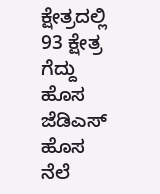ಕ್ಷೇತ್ರದಲ್ಲಿ 93 ಕ್ಷೇತ್ರ ಗೆದ್ದು ಹೊಸ ಜೆಡಿಎಸ್ ಹೊಸ ನೆಲೆ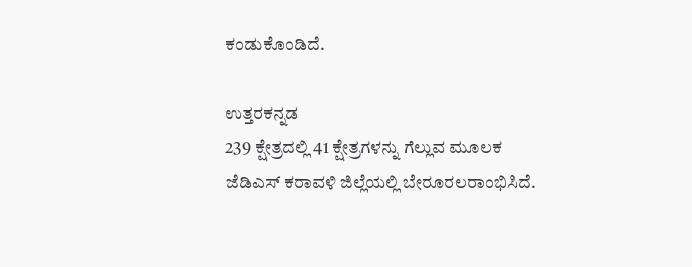ಕಂಡುಕೊಂಡಿದೆ.

ಉತ್ತರಕನ್ನಡ
239 ಕ್ಷೇತ್ರದಲ್ಲಿ 41 ಕ್ಷೇತ್ರಗಳನ್ನು ಗೆಲ್ಲುವ ಮೂಲಕ ಜೆಡಿಎಸ್ ಕರಾವಳಿ ಜಿಲ್ಲೆಯಲ್ಲಿ ಬೇರೂರಲರಾಂಭಿಸಿದೆ.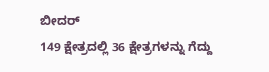ಬೀದರ್
149 ಕ್ಷೇತ್ರದಲ್ಲಿ 36 ಕ್ಷೇತ್ರಗಳನ್ನು ಗೆದ್ದು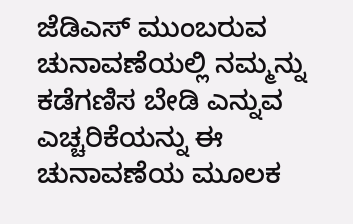ಜೆಡಿಎಸ್ ಮುಂಬರುವ ಚುನಾವಣೆಯಲ್ಲಿ ನಮ್ಮನ್ನು ಕಡೆಗಣಿಸ ಬೇಡಿ ಎನ್ನುವ ಎಚ್ಚರಿಕೆಯನ್ನು ಈ ಚುನಾವಣೆಯ ಮೂಲಕ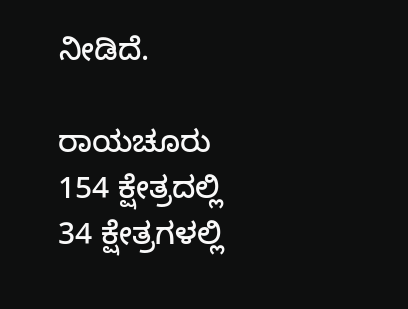ನೀಡಿದೆ.

ರಾಯಚೂರು
154 ಕ್ಷೇತ್ರದಲ್ಲಿ 34 ಕ್ಷೇತ್ರಗಳಲ್ಲಿ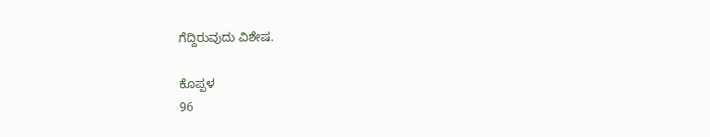ಗೆದ್ದಿರುವುದು ವಿಶೇಷ.

ಕೊಪ್ಪಳ
96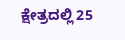ಕ್ಷೇತ್ರದಲ್ಲಿ 25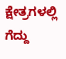ಕ್ಷೇತ್ರಗಳಲ್ಲಿ ಗೆದ್ದು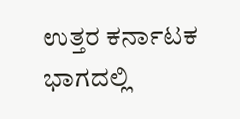ಉತ್ತರ ಕರ್ನಾಟಕ ಭಾಗದಲ್ಲಿ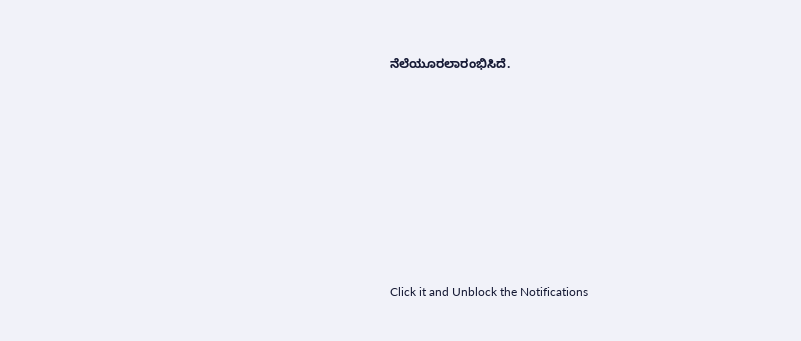ನೆಲೆಯೂರಲಾರಂಭಿಸಿದೆ.












Click it and Unblock the Notifications